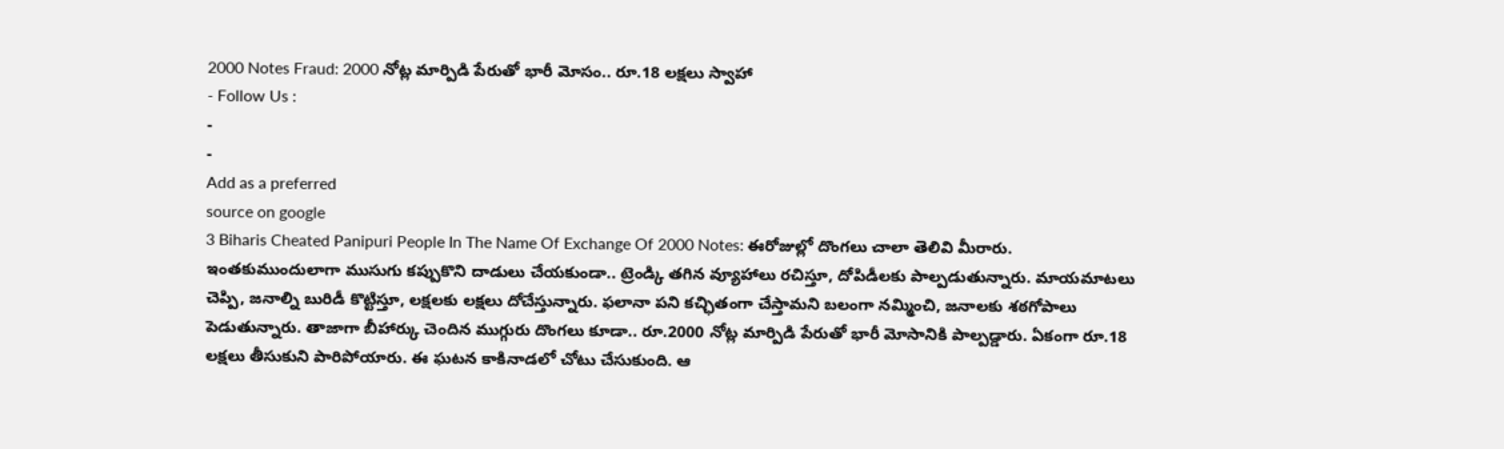2000 Notes Fraud: 2000 నోట్ల మార్పిడి పేరుతో భారీ మోసం.. రూ.18 లక్షలు స్వాహా
- Follow Us :
-
-
Add as a preferred
source on google
3 Biharis Cheated Panipuri People In The Name Of Exchange Of 2000 Notes: ఈరోజుల్లో దొంగలు చాలా తెలివి మీరారు. ఇంతకుముందులాగా ముసుగు కప్పుకొని దాడులు చేయకుండా.. ట్రెండ్కి తగిన వ్యూహాలు రచిస్తూ, దోపిడీలకు పాల్పడుతున్నారు. మాయమాటలు చెప్పి, జనాల్ని బురిడీ కొట్టిస్తూ, లక్షలకు లక్షలు దోచేస్తున్నారు. ఫలానా పని కచ్ఛితంగా చేస్తామని బలంగా నమ్మించి, జనాలకు శఠగోపాలు పెడుతున్నారు. తాజాగా బీహార్కు చెందిన ముగ్గురు దొంగలు కూడా.. రూ.2000 నోట్ల మార్పిడి పేరుతో భారీ మోసానికి పాల్పడ్డారు. ఏకంగా రూ.18 లక్షలు తీసుకుని పారిపోయారు. ఈ ఘటన కాకినాడలో చోటు చేసుకుంది. ఆ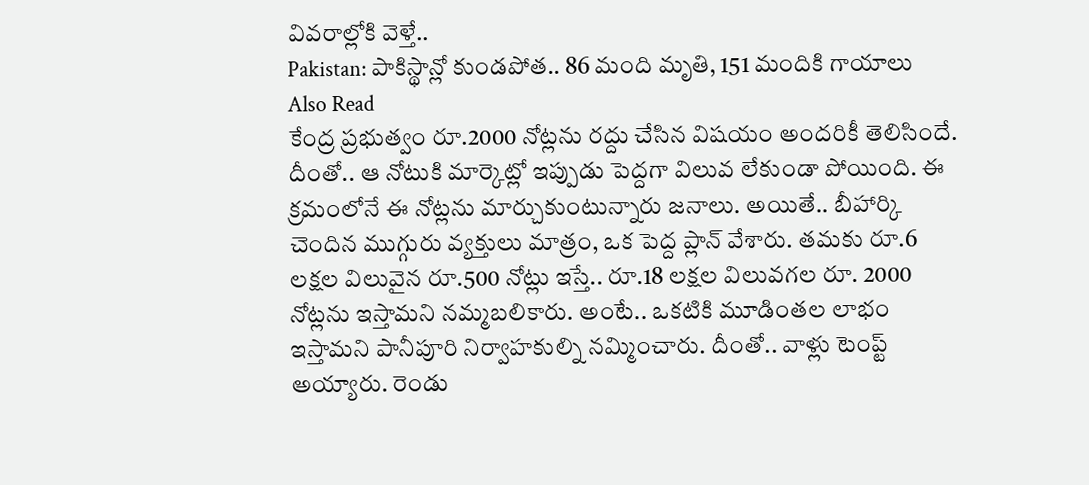వివరాల్లోకి వెళ్తే..
Pakistan: పాకిస్థాన్లో కుండపోత.. 86 మంది మృతి, 151 మందికి గాయాలు
Also Read
కేంద్ర ప్రభుత్వం రూ.2000 నోట్లను రద్దు చేసిన విషయం అందరికీ తెలిసిందే. దీంతో.. ఆ నోటుకి మార్కెట్లో ఇప్పుడు పెద్దగా విలువ లేకుండా పోయింది. ఈ క్రమంలోనే ఈ నోట్లను మార్చుకుంటున్నారు జనాలు. అయితే.. బీహార్కి చెందిన ముగ్గురు వ్యక్తులు మాత్రం, ఒక పెద్ద ప్లాన్ వేశారు. తమకు రూ.6 లక్షల విలువైన రూ.500 నోట్లు ఇస్తే.. రూ.18 లక్షల విలువగల రూ. 2000 నోట్లను ఇస్తామని నమ్మబలికారు. అంటే.. ఒకటికి మూడింతల లాభం ఇస్తామని పానీపూరి నిర్వాహకుల్ని నమ్మించారు. దీంతో.. వాళ్లు టెంప్ట్ అయ్యారు. రెండు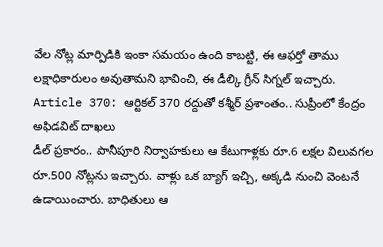వేల నోట్ల మార్పిడికి ఇంకా సమయం ఉంది కాబట్టి, ఈ ఆఫర్తో తాము లక్షాధికారులం అవుతామని భావించి, ఈ డీల్కి గ్రీన్ సిగ్నల్ ఇచ్చారు.
Article 370: ఆర్టికల్ 370 రద్దుతో కశ్మీర్ ప్రశాంతం.. సుప్రీంలో కేంద్రం అఫిడవిట్ దాఖలు
డీల్ ప్రకారం.. పానీపూరి నిర్వాహకులు ఆ కేటుగాళ్లకు రూ.6 లక్షల విలువగల రూ.500 నోట్లను ఇచ్చారు. వాళ్లు ఒక బ్యాగ్ ఇచ్చి, అక్కడి నుంచి వెంటనే ఉడాయించారు. బాధితులు ఆ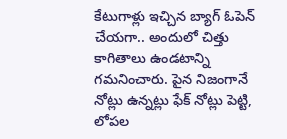కేటుగాళ్లు ఇచ్చిన బ్యాగ్ ఓపెన్ చేయగా.. అందులో చిత్తు కాగితాలు ఉండటాన్ని గమనించారు. పైన నిజంగానే నోట్లు ఉన్నట్లు ఫేక్ నోట్లు పెట్టి, లోపల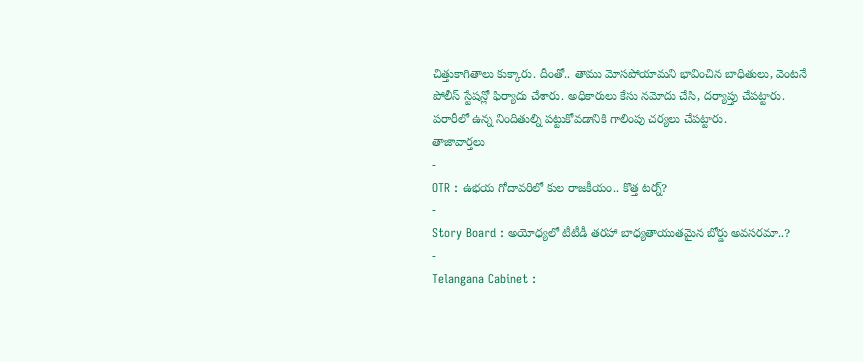చిత్తుకాగితాలు కుక్కారు. దీంతో.. తాము మోసపోయామని భావించిన బాధితులు, వెంటనే పోలీస్ స్టేషన్లో ఫిర్యాదు చేశారు. అధికారులు కేసు నమోదు చేసి, దర్యాప్తు చేపట్టారు. పరారీలో ఉన్న నిందితుల్ని పట్టుకోవడానికి గాలింపు చర్యలు చేపట్టారు.
తాజావార్తలు
-
OTR : ఉభయ గోదావరిలో కుల రాజకీయం.. కొత్త టర్న్?
-
Story Board : అయోధ్యలో టీటీడీ తరహా బాధ్యతాయుతమైన బోర్డు అవసరమా..?
-
Telangana Cabinet :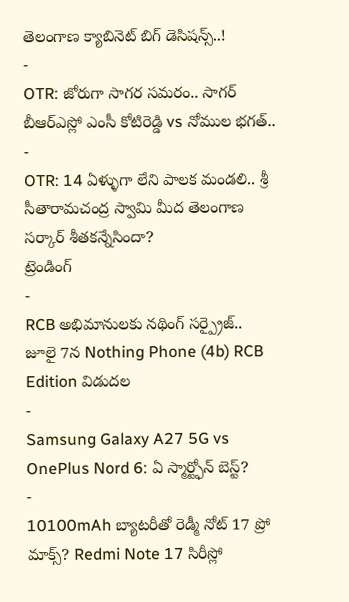తెలంగాణ క్యాబినెట్ బిగ్ డెసిషన్స్..!
-
OTR: జోరుగా సాగర సమరం.. సాగర్ బీఆర్ఎస్లో ఎంసీ కోటిరెడ్డి vs నోముల భగత్..
-
OTR: 14 ఏళ్ళుగా లేని పాలక మండలి.. శ్రీ సీతారామచంద్ర స్వామి మీద తెలంగాణ సర్కార్ శీతకన్నేసిందా?
ట్రెండింగ్
-
RCB అభిమానులకు నథింగ్ సర్ప్రైజ్.. జూలై 7న Nothing Phone (4b) RCB Edition విడుదల
-
Samsung Galaxy A27 5G vs OnePlus Nord 6: ఏ స్మార్ట్ఫోన్ బెస్ట్?
-
10100mAh బ్యాటరీతో రెడ్మీ నోట్ 17 ప్రో మాక్స్? Redmi Note 17 సిరీస్లో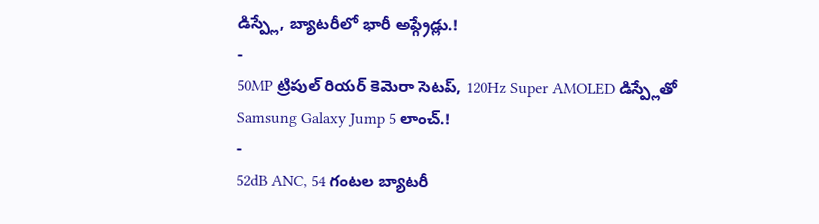డిస్ప్లే, బ్యాటరీలో భారీ అప్గ్రేడ్లు.!
-
50MP ట్రిపుల్ రియర్ కెమెరా సెటప్, 120Hz Super AMOLED డిస్ప్లేతో Samsung Galaxy Jump 5 లాంచ్.!
-
52dB ANC, 54 గంటల బ్యాటరీ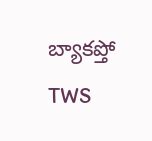బ్యాకప్తో TWS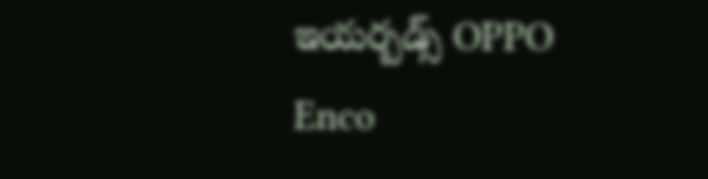ఇయర్బడ్స్ OPPO Enco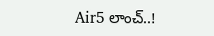Air5 లాంచ్..!